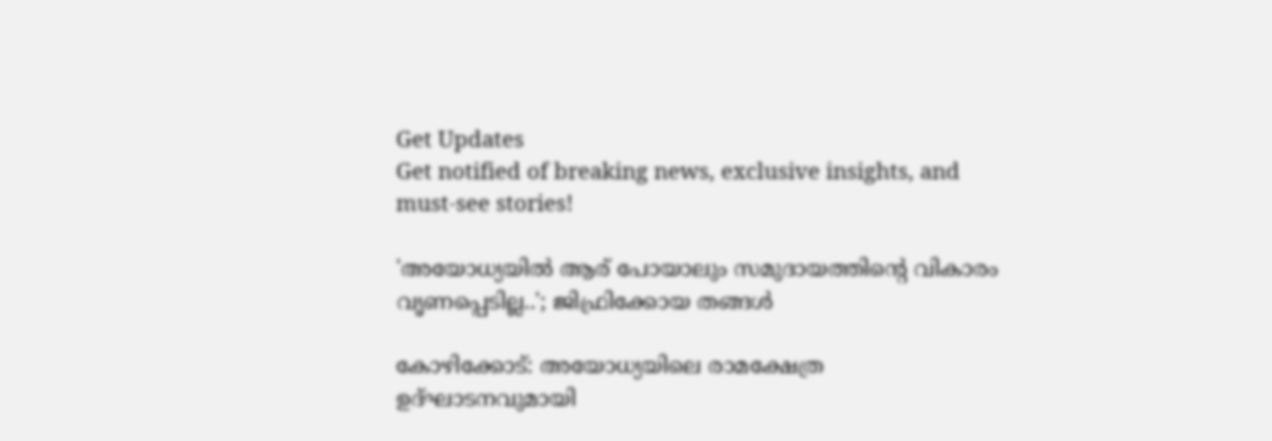Get Updates
Get notified of breaking news, exclusive insights, and must-see stories!

'അയോധ്യയിൽ ആര് പോയാലും സമുദായത്തിന്റെ വികാരം വൃണപ്പെടില്ല..'; ജിഫ്രിക്കോയ തങ്ങൾ

കോഴിക്കോട്: അയോധ്യയിലെ രാമക്ഷേത്ര ഉദ്‌ഘാടനവുമായി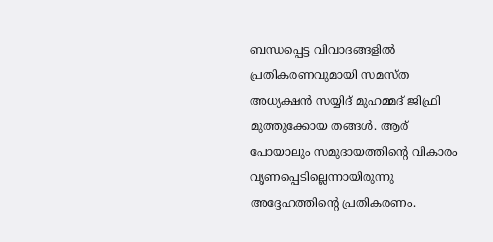ബന്ധപ്പെട്ട വിവാദങ്ങളിൽ പ്രതികരണവുമായി സമസ്‌ത അധ്യക്ഷന്‍ സയ്യിദ് മുഹമ്മദ് ജിഫ്രി മുത്തുക്കോയ തങ്ങള്‍. ആര് പോയാലും സമുദായത്തിന്റെ വികാരം വൃണപ്പെടില്ലെന്നായിരുന്നു അദ്ദേഹത്തിന്റെ പ്രതികരണം.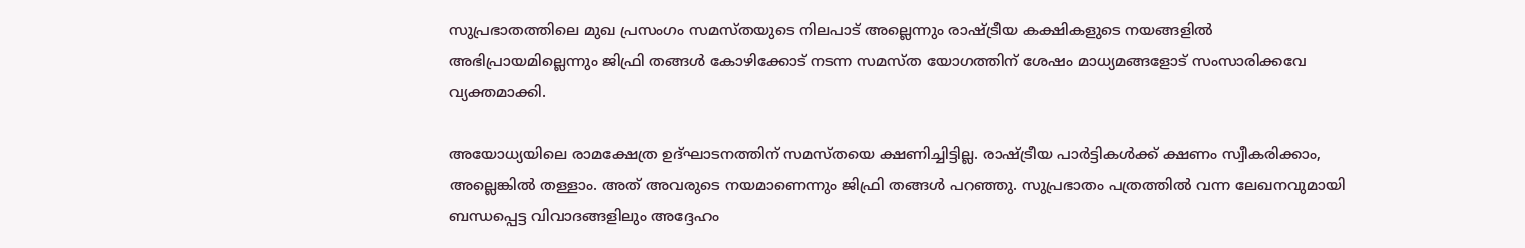സുപ്രഭാതത്തിലെ മുഖ പ്രസംഗം സമസ്‌തയുടെ നിലപാട് അല്ലെന്നും രാഷ്ട്രീയ കക്ഷികളുടെ നയങ്ങളിൽ അഭിപ്രായമില്ലെന്നും ജിഫ്രി തങ്ങള്‍ കോഴിക്കോട് നടന്ന സമസ്‌ത യോഗത്തിന് ശേഷം മാധ്യമങ്ങളോട് സംസാരിക്കവേ വ്യക്തമാക്കി.

അയോധ്യയിലെ രാമക്ഷേത്ര ഉദ്ഘാടനത്തിന് സമസ്‌തയെ ക്ഷണിച്ചിട്ടില്ല. രാഷ്ട്രീയ പാർട്ടികൾക്ക് ക്ഷണം സ്വീകരിക്കാം, അല്ലെങ്കില്‍ തള്ളാം. അത് അവരുടെ നയമാണെന്നും ജിഫ്രി തങ്ങൾ പറഞ്ഞു. സുപ്രഭാതം പത്രത്തിൽ വന്ന ലേഖനവുമായി ബന്ധപ്പെട്ട വിവാദങ്ങളിലും അദ്ദേഹം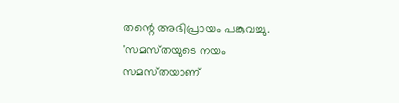തന്റെ അഭിപ്രായം പങ്കുവച്ചു.
'സമസ്‌തയുടെ നയം സമസ്‌തയാണ്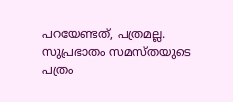പറയേണ്ടത്, പത്രമല്ല. സുപ്രഭാതം സമസ്‌തയുടെ പത്രം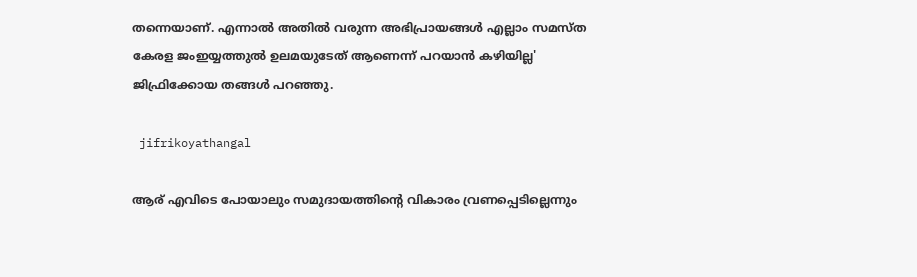തന്നെയാണ്. എന്നാൽ അതിൽ വരുന്ന അഭിപ്രായങ്ങൾ എല്ലാം സമസ്‌ത കേരള ജംഇയ്യത്തുൽ ഉലമയുടേത് ആണെന്ന് പറയാൻ കഴിയില്ല' ജിഫ്രിക്കോയ തങ്ങൾ പറഞ്ഞു.

 jifrikoyathangal

ആര് എവിടെ പോയാലും സമുദായത്തിന്റെ വികാരം വ്രണപ്പെടില്ലെന്നും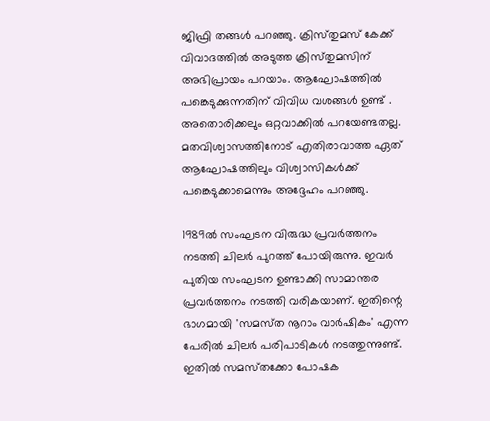ജിഫ്രി തങ്ങള്‍ പറഞ്ഞു. ക്രിസ്‌തുമസ് കേക്ക് വിവാദത്തില്‍ അടുത്ത ക്രിസ്‌തുമസിന് അഭിപ്രായം പറയാം. ആഘോഷത്തിൽ പങ്കെടുക്കുന്നതിന് വിവിധ വശങ്ങൾ ഉണ്ട് . അതൊരിക്കലും ഒറ്റവാക്കിൽ പറയേണ്ടതല്ല. മതവിശ്വാസത്തിനോട് എതിരാവാത്ത ഏത് ആഘോഷത്തിലും വിശ്വാസികൾക്ക് പങ്കെടുക്കാമെന്നും അദ്ദേഹം പറഞ്ഞു.

1989ൽ സംഘടന വിരുദ്ധ പ്രവർത്തനം നടത്തി ചിലർ പുറത്ത് പോയിരുന്നു. ഇവർ പുതിയ സംഘടന ഉണ്ടാക്കി സാമാന്തര പ്രവർത്തനം നടത്തി വരികയാണ്. ഇതിന്റെ ഭാഗമായി 'സമസ്‌ത നൂറാം വാർഷികം' എന്ന പേരിൽ ചിലർ പരിപാടികൾ നടത്തുന്നുണ്ട്. ഇതിൽ സമസ്‌തക്കോ പോഷക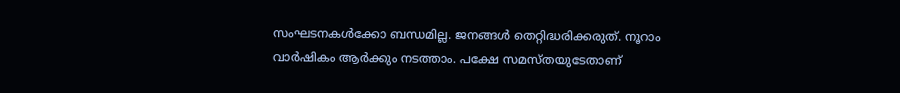സംഘടനകൾക്കോ ബന്ധമില്ല. ജനങ്ങൾ തെറ്റിദ്ധരിക്കരുത്. നൂറാം വാർഷികം ആർക്കും നടത്താം. പക്ഷേ സമസ്‌തയുടേതാണ്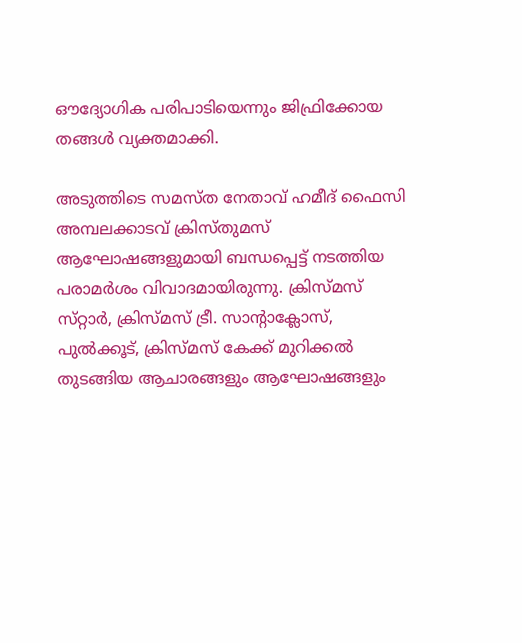ഔദ്യോഗിക പരിപാടിയെന്നും ജിഫ്രിക്കോയ തങ്ങൾ വ്യക്തമാക്കി.

അടുത്തിടെ സമസ്‌ത നേതാവ് ഹമീദ് ഫൈസി അമ്പലക്കാടവ് ക്രിസ്‌തുമസ്‌ ആഘോഷങ്ങളുമായി ബന്ധപ്പെട്ട് നടത്തിയ പരാമർശം വിവാദമായിരുന്നു. ക്രിസ്‌മസ് സ്‌റ്റാർ, ക്രിസ്‌മസ് ട്രീ. സാന്റാക്ലോസ്, പുൽക്കൂട്, ക്രിസ്‌മസ് കേക്ക് മുറിക്കൽ തുടങ്ങിയ ആചാരങ്ങളും ആഘോഷങ്ങളും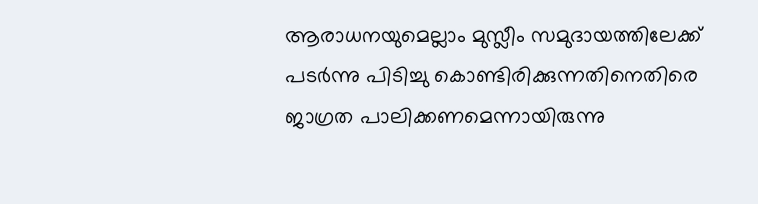ആരാധനയുമെല്ലാം മുസ്ലീം സമുദായത്തിലേക്ക് പടർന്നു പിടിച്ചു കൊണ്ടിരിക്കുന്നതിനെതിരെ ജാഗ്രത പാലിക്കണമെന്നായിരുന്നു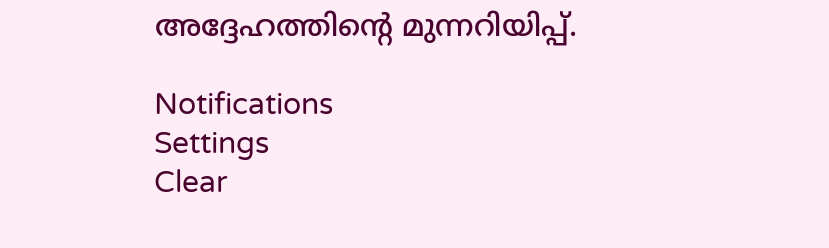അദ്ദേഹത്തിന്റെ മുന്നറിയിപ്പ്.

Notifications
Settings
Clear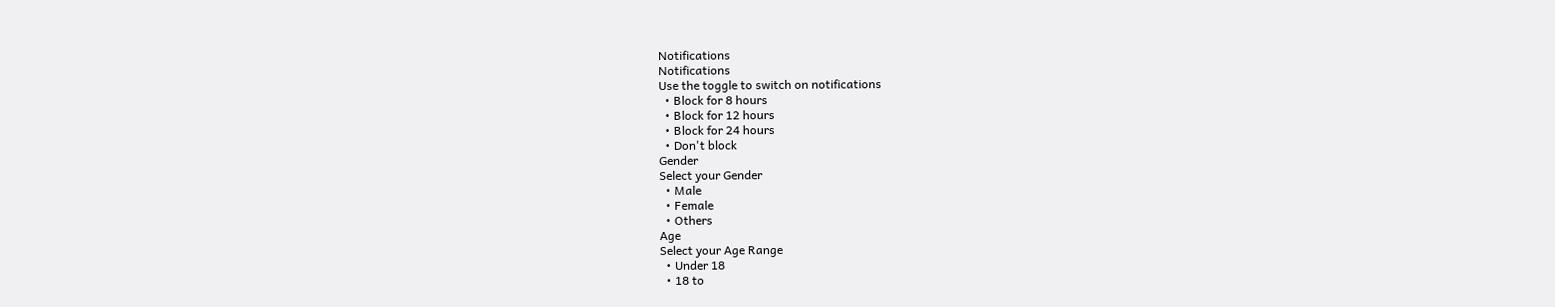Notifications
Notifications
Use the toggle to switch on notifications
  • Block for 8 hours
  • Block for 12 hours
  • Block for 24 hours
  • Don't block
Gender
Select your Gender
  • Male
  • Female
  • Others
Age
Select your Age Range
  • Under 18
  • 18 to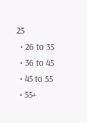25
  • 26 to 35
  • 36 to 45
  • 45 to 55
  • 55+